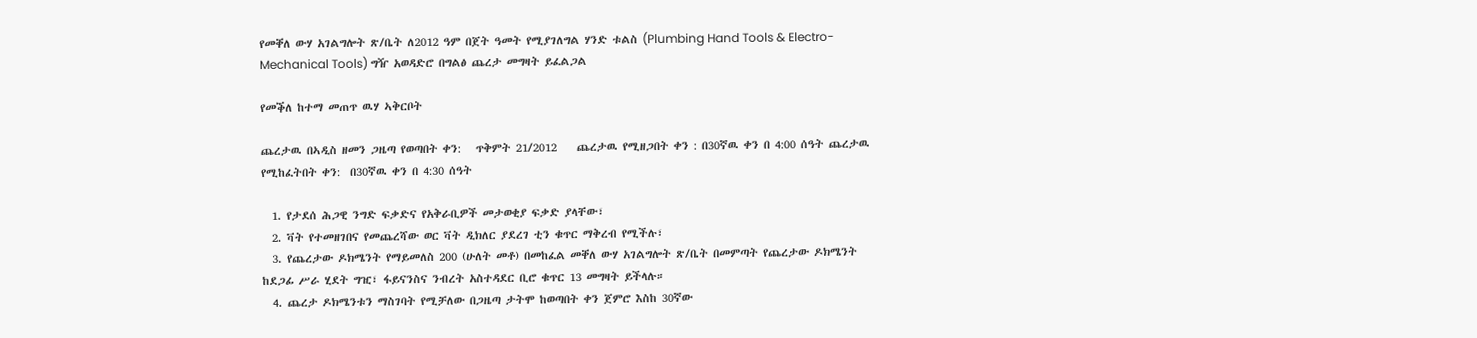የመቐለ ውሃ አገልግሎት ጽ/ቤት ለ2012 ዓም በጀት ዓመት የሚያገለግል ሃንድ ቱልስ (Plumbing Hand Tools & Electro-Mechanical Tools) ግዥ አወዳድሮ በግልፅ ጨረታ መግዛት ይፈልጋል

የመቕለ ከተማ መጠጥ ዉሃ ኣቅርቦት

ጨረታዉ በኣዲስ ዘመን ጋዜጣ የወጣበት ቀን:   ጥቅምት 21/2012    ጨረታዉ የሚዘጋበት ቀን : በ30ኛዉ ቀን በ 4:00 ሰዓት ጨረታዉ የሚከፈትበት ቀን:  በ30ኛዉ ቀን በ 4:30 ሰዓት

  1. የታደሰ ሕጋዊ ንግድ ፍቃድና የአቅራቢዎች መታወቂያ ፍቃድ ያላቸው፣
  2. ቫት የተመዘገበና የመጨረሻው ወር ቫት ዲክለር ያደረገ ቲን ቁጥር ማቅረብ የሚችሉ፣
  3. የጨረታው ዶክሜንት የማይመለስ 200 (ሁለት መቶ) በመከፈል መቐለ ውሃ አገልግሎት ጽ/ቤት በመምጣት የጨረታው ዶክሜንት ከደጋፊ ሥራ ሂደት ግዢ፣ ፋይናንስና ንብረት አስተዳደር ቢሮ ቁጥር 13 መግዛት ይችላሉ።
  4. ጨረታ ዶክሜንቱን ማስገባት የሚቻለው በጋዜጣ ታትሞ ከወጣበት ቀን ጀምሮ እስከ 30ኛው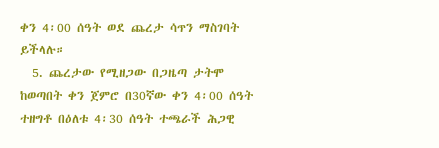ቀን 4፡00 ሰዓት ወደ ጨረታ ሳጥን ማስገባት ይችላሉ።
  5. ጨረታው የሚዘጋው በጋዜጣ ታትሞ ከወጣበት ቀን ጀምሮ በ30ኛው ቀን 4፡00 ሰዓት ተዘግቶ በዕለቱ 4፡30 ሰዓት ተጫራች ሕጋዊ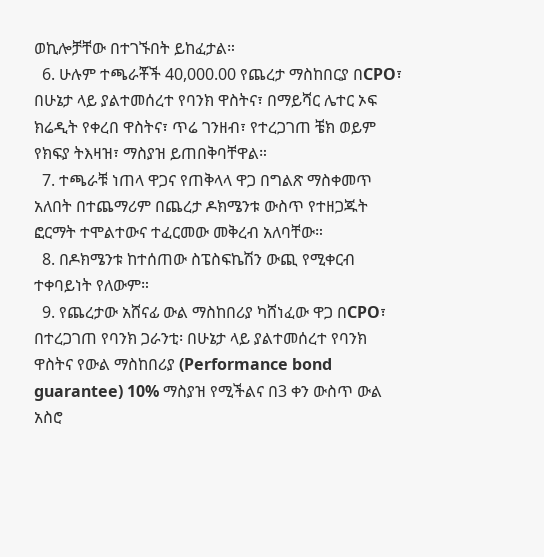ወኪሎቻቸው በተገኙበት ይከፈታል።
  6. ሁሉም ተጫራቾች 40,000.00 የጨረታ ማስከበርያ በCPO፣ በሁኔታ ላይ ያልተመሰረተ የባንክ ዋስትና፣ በማይሻር ሌተር ኦፍ ክሬዲት የቀረበ ዋስትና፣ ጥሬ ገንዘብ፣ የተረጋገጠ ቼክ ወይም የክፍያ ትእዛዝ፣ ማስያዝ ይጠበቅባቸዋል።
  7. ተጫራቹ ነጠላ ዋጋና የጠቅላላ ዋጋ በግልጽ ማስቀመጥ አለበት በተጨማሪም በጨረታ ዶክሜንቱ ውስጥ የተዘጋጁት ፎርማት ተሞልተውና ተፈርመው መቅረብ አለባቸው።
  8. በዶክሜንቱ ከተሰጠው ስፔስፍኬሽን ውጪ የሚቀርብ ተቀባይነት የለውም።
  9. የጨረታው አሸናፊ ውል ማስከበሪያ ካሸነፈው ዋጋ በCPO፣ በተረጋገጠ የባንክ ጋራንቲ፡ በሁኔታ ላይ ያልተመሰረተ የባንክ ዋስትና የውል ማስከበሪያ (Performance bond guarantee) 10% ማስያዝ የሚችልና በ3 ቀን ውስጥ ውል አስሮ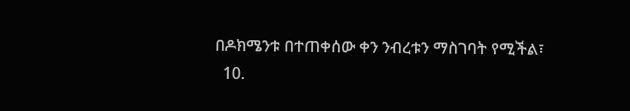በዶክሜንቱ በተጠቀሰው ቀን ንብረቱን ማስገባት የሚችል፣
  10.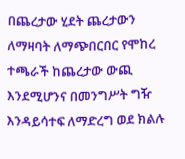በጨረታው ሂደት ጨረታውን ለማዛባት ለማጭበርበር የሞከረ ተጫራች ከጨረታው ውጪ እንደሚሆንና በመንግሥት ግዥ እንዳይሳተፍ ለማድረግ ወደ ክልሉ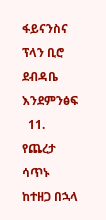ፋይናንስና ፕላን ቢሮ ደብዳቤ እንደምንፅፍ
  11. የጨረታ ሳጥኑ ከተዘጋ በኋላ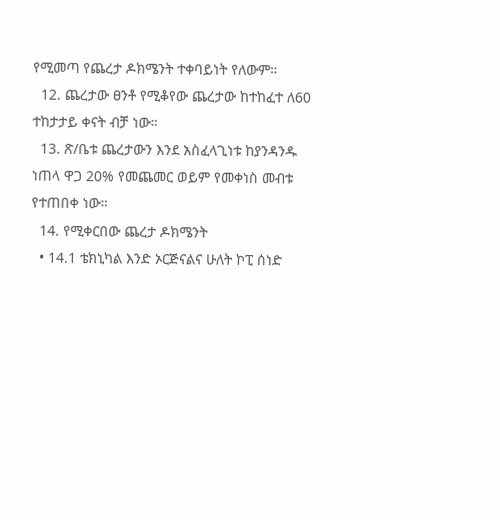የሚመጣ የጨረታ ዶክሜንት ተቀባይነት የለውም።
  12. ጨረታው ፀንቶ የሚቆየው ጨረታው ከተከፈተ ለ60 ተከታታይ ቀናት ብቻ ነው።
  13. ጽ/ቤቱ ጨረታውን እንደ አስፈላጊነቱ ከያንዳንዱ ነጠላ ዋጋ 20% የመጨመር ወይም የመቀነስ መብቱ የተጠበቀ ነው።
  14. የሚቀርበው ጨረታ ዶክሜንት
  • 14.1 ቴክኒካል እንድ ኦርጅናልና ሁለት ኮፒ ሰነድ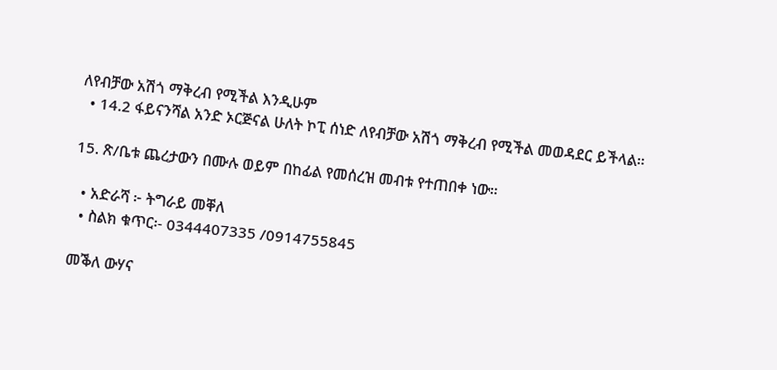ለየብቻው አሽጎ ማቅረብ የሚችል እንዲሁም
  • 14.2 ፋይናንሻል አንድ ኦርጅናል ሁለት ኮፒ ሰነድ ለየብቻው አሽጎ ማቅረብ የሚችል መወዳደር ይችላል።

15. ጽ/ቤቱ ጨረታውን በሙሉ ወይም በከፊል የመሰረዝ መብቱ የተጠበቀ ነው።

  • አድራሻ ፦ ትግራይ መቐለ
  • ስልክ ቁጥር፡- 0344407335 /0914755845

መቕለ ውሃና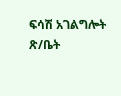ፍሳሽ አገልግሎት ጽ/ቤት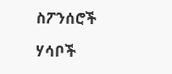ስፖንሰሮች

ሃሳቦች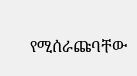የሚሰራጩባቸው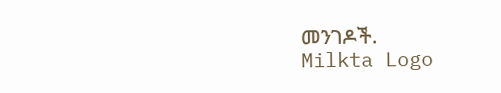መንገዶች.
Milkta Logo